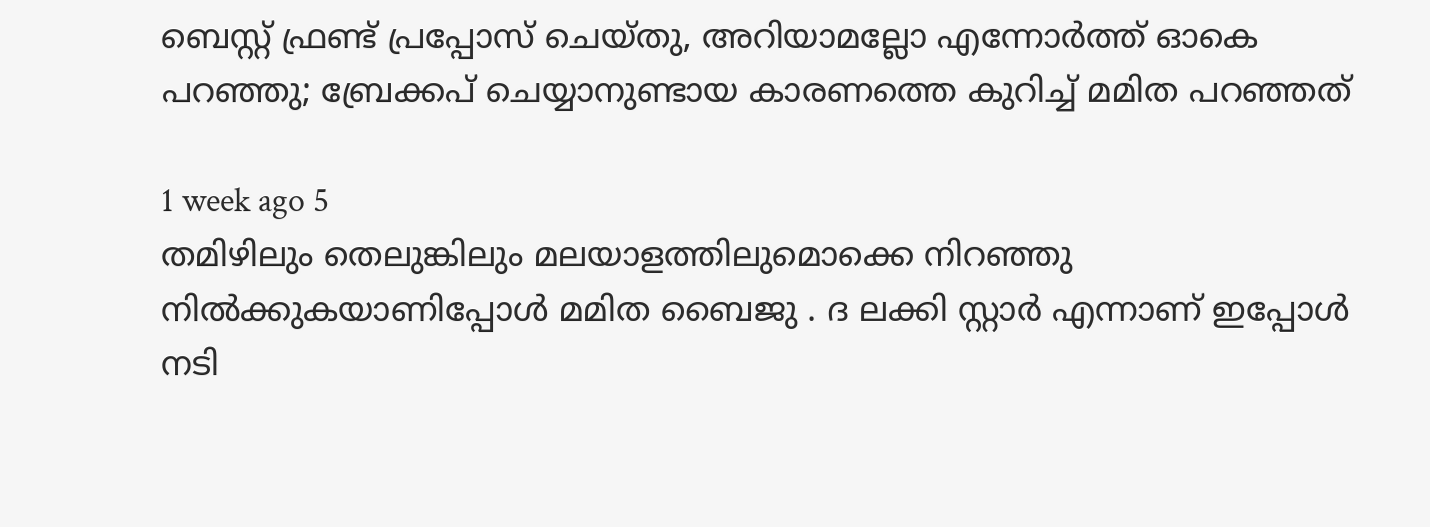ബെസ്റ്റ് ഫ്രണ്ട് പ്രപ്പോസ് ചെയ്തു, അറിയാമല്ലോ എന്നോര്‍ത്ത് ഓകെ പറഞ്ഞു; ബ്രേക്കപ് ചെയ്യാനുണ്ടായ കാരണത്തെ കുറിച്ച് മമിത പറഞ്ഞത്

1 week ago 5
തമിഴിലും തെലുങ്കിലും മലയാളത്തിലുമൊക്കെ നിറഞ്ഞു നില്‍ക്കുകയാണിപ്പോള്‍ മമിത ബൈജു . ദ ലക്കി സ്റ്റാര്‍ എന്നാണ് ഇപ്പോള്‍ നടി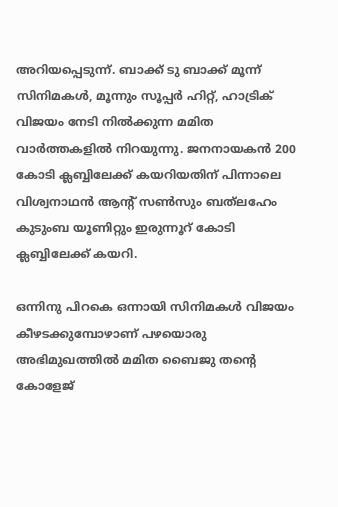അറിയപ്പെടുന്ന്. ബാക്ക് ടു ബാക്ക് മൂന്ന് സിനിമകള്‍, മൂന്നും സൂപ്പര്‍ ഹിറ്റ്, ഹാട്രിക് വിജയം നേടി നില്‍ക്കുന്ന മമിത വാര്‍ത്തകളില്‍ നിറയുന്നു. ജനനായകന്‍ 200 കോടി ക്ലബ്ബിലേക്ക് കയറിയതിന് പിന്നാലെ വിശ്വനാഥന്‍ ആന്റ് സണ്‍സും ബത്‌ലഹേം കുടുംബ യൂണിറ്റും ഇരുന്നൂറ് കോടി ക്ലബ്ബിലേക്ക് കയറി.

ഒന്നിനു പിറകെ ഒന്നായി സിനിമകള്‍ വിജയം കീഴടക്കുമ്പോഴാണ് പഴയൊരു അഭിമുഖത്തില്‍ മമിത ബൈജു തന്റെ കോളേജ്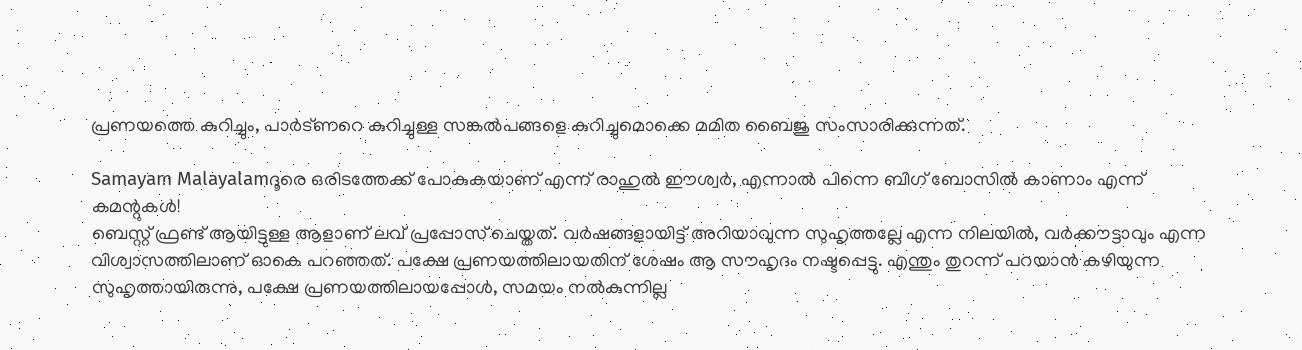പ്രണയത്തെ കുറിച്ചും, പാര്‍ട്ണറെ കുറിച്ചുള്ള സങ്കല്‍പങ്ങളെ കുറിച്ചുമൊക്കെ മമിത ബൈജു സംസാരിക്കുന്നത്.

Samayam Malayalamദൂരെ ഒരിടത്തേക്ക് പോകുകയാണ് എന്ന് രാഹുല്‍ ഈശ്വര്‍, എന്നാല്‍ പിന്നെ ബിഗ് ബോസില്‍ കാണാം എന്ന് കമന്റുകള്‍!
ബെസ്റ്റ് ഫ്രണ്ട് ആയിട്ടുള്ള ആളാണ് ലവ് പ്രപ്പോസ് ചെയ്തത്. വര്‍ഷങ്ങളായിട്ട് അറിയാവുന്ന സുഹൃത്തല്ലേ എന്ന നിലയില്‍, വര്‍ക്കൗട്ടാവും എന്ന വിശ്വാസത്തിലാണ് ഓകെ പറഞ്ഞത്. പക്ഷേ പ്രണയത്തിലായതിന് ശേഷം ആ സൗഹൃദം നഷ്ടപ്പെട്ടു. എന്തും തുറന്ന് പറയാന്‍ കഴിയുന്ന സുഹൃത്തായിരുന്നു, പക്ഷേ പ്രണയത്തിലായപ്പോള്‍, സമയം നല്‍കുന്നില്ല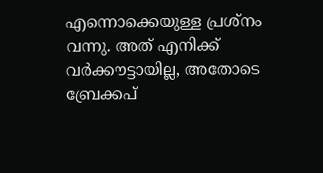എന്നൊക്കെയുള്ള പ്രശ്‌നം വന്നു. അത് എനിക്ക് വര്‍ക്കൗട്ടായില്ല, അതോടെ ബ്രേക്കപ്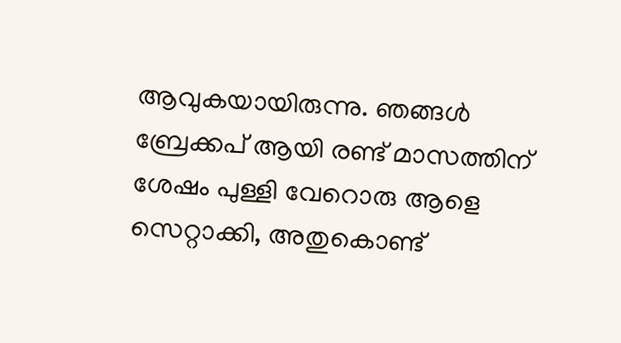ആവുകയായിരുന്നു. ഞങ്ങള്‍ ബ്രേക്കപ് ആയി രണ്ട് മാസത്തിന് ശേഷം പുള്ളി വേറൊരു ആളെ സെറ്റാക്കി, അതുകൊണ്ട്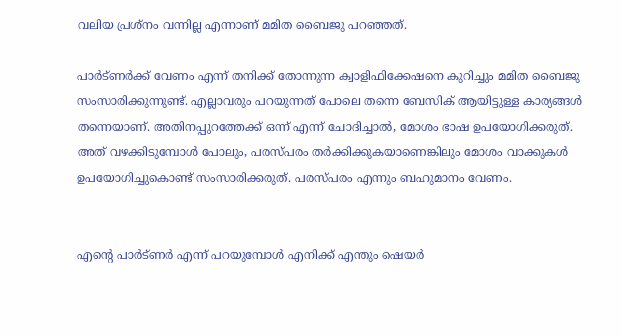വലിയ പ്രശ്‌നം വന്നില്ല എന്നാണ് മമിത ബൈജു പറഞ്ഞത്.

പാര്‍ട്ണര്‍ക്ക് വേണം എന്ന് തനിക്ക് തോന്നുന്ന ക്വാളിഫിക്കേഷനെ കുറിച്ചും മമിത ബൈജു സംസാരിക്കുന്നുണ്ട്. എല്ലാവരും പറയുന്നത് പോലെ തന്നെ ബേസിക് ആയിട്ടുള്ള കാര്യങ്ങള്‍ തന്നെയാണ്. അതിനപ്പുറത്തേക്ക് ഒന്ന് എന്ന് ചോദിച്ചാല്‍, മോശം ഭാഷ ഉപയോഗിക്കരുത്. അത് വഴക്കിടുമ്പോള്‍ പോലും, പരസ്പരം തര്‍ക്കിക്കുകയാണെങ്കിലും മോശം വാക്കുകള്‍ ഉപയോഗിച്ചുകൊണ്ട് സംസാരിക്കരുത്. പരസ്പരം എന്നും ബഹുമാനം വേണം.


എന്റെ പാര്‍ട്ണര്‍ എന്ന് പറയുമ്പോള്‍ എനിക്ക് എന്തും ഷെയര്‍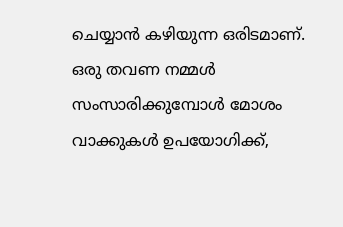ചെയ്യാന്‍ കഴിയുന്ന ഒരിടമാണ്. ഒരു തവണ നമ്മള്‍ സംസാരിക്കുമ്പോള്‍ മോശം വാക്കുകള്‍ ഉപയോഗിക്ക്,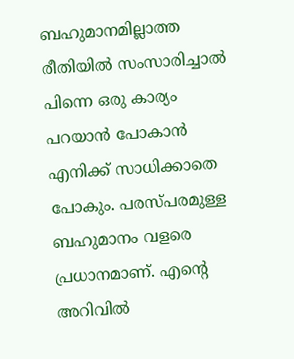ബഹുമാനമില്ലാത്ത രീതിയില്‍ സംസാരിച്ചാല്‍ പിന്നെ ഒരു കാര്യം പറയാന്‍ പോകാന്‍ എനിക്ക് സാധിക്കാതെ പോകും. പരസ്പരമുള്ള ബഹുമാനം വളരെ പ്രധാനമാണ്. എന്റെ അറിവില്‍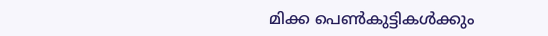മിക്ക പെണ്‍കുട്ടികള്‍ക്കും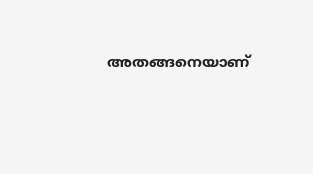അതങ്ങനെയാണ്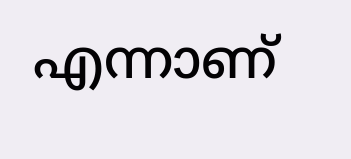എന്നാണ്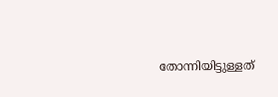തോന്നിയിട്ടുള്ളത്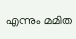എന്നും മമിത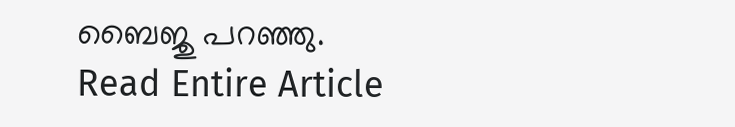ബൈജു പറഞ്ഞു.
Read Entire Article